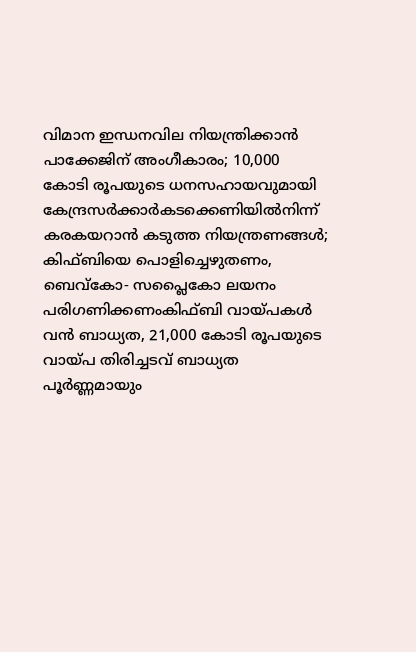വിമാന ഇന്ധനവില നിയന്ത്രിക്കാൻ പാക്കേജിന് അംഗീകാരം; 10,000 കോടി രൂപയുടെ ധനസഹായവുമായി കേന്ദ്രസര്‍ക്കാര്‍കടക്കെണിയിൽനിന്ന് കരകയറാൻ കടുത്ത നിയന്ത്രണങ്ങൾ; കിഫ്ബിയെ പൊളിച്ചെഴുതണം, ബെവ്‌കോ- സപ്ലൈകോ ലയനം പരിഗണിക്കണംകിഫ്ബി വായ്പകൾ വൻ ബാധ്യത, 21,000 കോടി രൂപയുടെ വായ്പ തിരിച്ചടവ് ബാധ്യത പൂർണ്ണമായും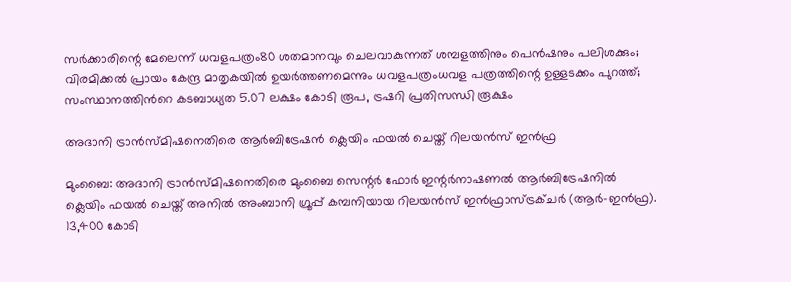സർക്കാരിന്റെ മേലെന്ന് ധവളപത്രം80 ശതമാനവും ചെലവാകുന്നത് ശമ്പളത്തിനും പെൻഷനും പലിശക്കും; വിരമിക്കൽ പ്രായം കേന്ദ്ര മാതൃകയിൽ ഉയർത്തണമെന്നും ധവളപത്രംധവള പത്രത്തിന്റെ ഉള്ളടക്കം പുറത്ത്; സംസ്ഥാനത്തിന്‍റെ കടബാധ്യത 5.07 ലക്ഷം കോടി രൂപ, ട്രഷറി പ്രതിസന്ധി രൂക്ഷം

അദാനി ട്രാൻസ്മിഷനെതിരെ ആർബിട്രേഷൻ ക്ലെയിം ഫയൽ ചെയ്ത് റിലയൻസ് ഇൻഫ്ര

മുംബൈ: അദാനി ട്രാൻസ്മിഷനെതിരെ മുംബൈ സെന്റർ ഫോർ ഇന്റർനാഷണൽ ആർബിട്രേഷനിൽ ക്ലെയിം ഫയൽ ചെയ്ത് അനിൽ അംബാനി ഗ്രൂപ്പ് കമ്പനിയായ റിലയൻസ് ഇൻഫ്രാസ്ട്രക്ചർ (ആർ-ഇൻഫ്ര). 13,400 കോടി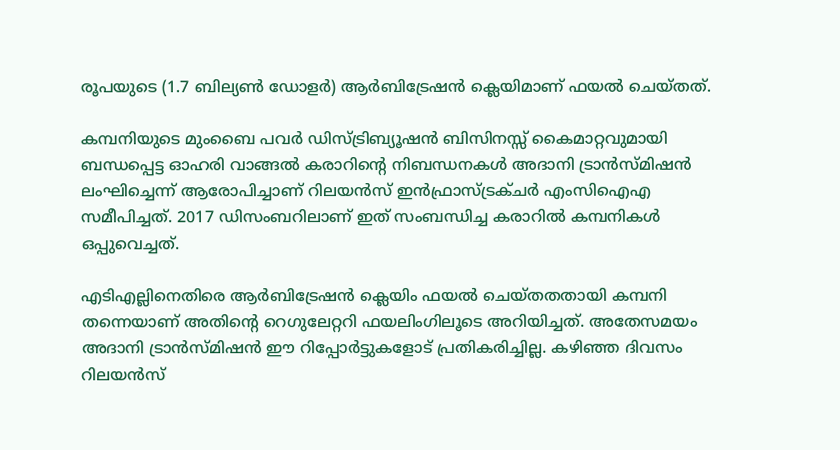രൂപയുടെ (1.7 ബില്യൺ ഡോളർ) ആർബിട്രേഷൻ ക്ലെയിമാണ് ഫയൽ ചെയ്തത്.

കമ്പനിയുടെ മുംബൈ പവർ ഡിസ്ട്രിബ്യൂഷൻ ബിസിനസ്സ് കൈമാറ്റവുമായി ബന്ധപ്പെട്ട ഓഹരി വാങ്ങൽ കരാറിന്റെ നിബന്ധനകൾ അദാനി ട്രാൻസ്മിഷൻ ലംഘിച്ചെന്ന് ആരോപിച്ചാണ് റിലയൻസ് ഇൻഫ്രാസ്ട്രക്ചർ എംസിഐഎ സമീപിച്ചത്. 2017 ഡിസംബറിലാണ് ഇത് സംബന്ധിച്ച കരാറിൽ കമ്പനികൾ ഒപ്പുവെച്ചത്.

എടിഎല്ലിനെതിരെ ആർബിട്രേഷൻ ക്ലെയിം ഫയൽ ചെയ്തതതായി കമ്പനി തന്നെയാണ് അതിന്റെ റെഗുലേറ്ററി ഫയലിംഗിലൂടെ അറിയിച്ചത്. അതേസമയം അദാനി ട്രാൻസ്മിഷൻ ഈ റിപ്പോർട്ടുകളോട് പ്രതികരിച്ചില്ല. കഴിഞ്ഞ ദിവസം റിലയൻസ്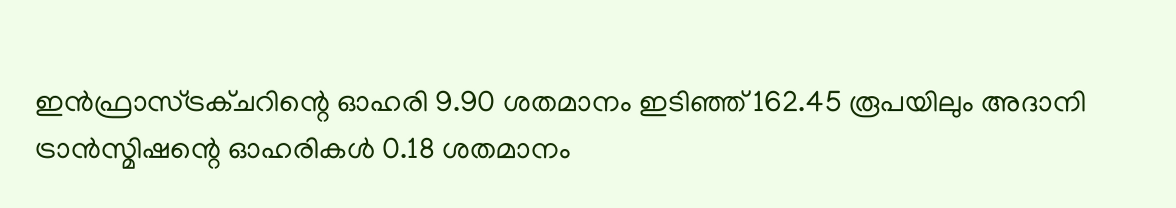ഇൻഫ്രാസ്ട്രക്ചറിന്റെ ഓഹരി 9.90 ശതമാനം ഇടിഞ്ഞ് 162.45 രൂപയിലും അദാനി ട്രാൻസ്മിഷന്റെ ഓഹരികൾ 0.18 ശതമാനം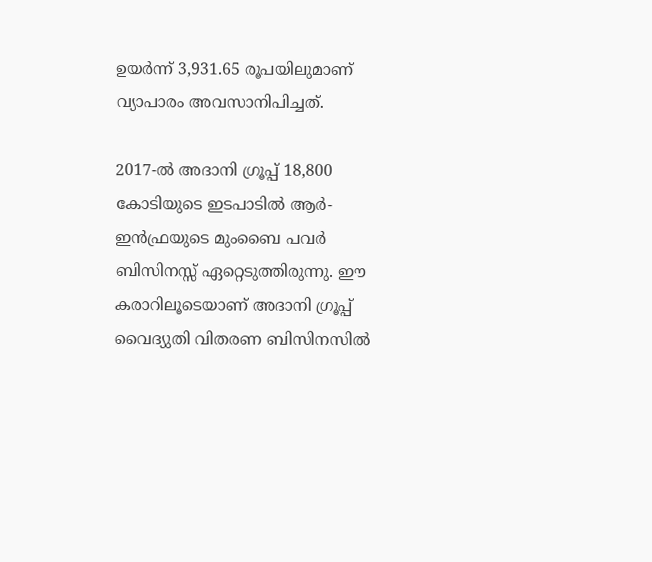ഉയർന്ന് 3,931.65 രൂപയിലുമാണ് വ്യാപാരം അവസാനിപിച്ചത്.

2017-ൽ അദാനി ഗ്രൂപ്പ് 18,800 കോടിയുടെ ഇടപാടിൽ ആർ-ഇൻഫ്രയുടെ മുംബൈ പവർ ബിസിനസ്സ് ഏറ്റെടുത്തിരുന്നു. ഈ കരാറിലൂടെയാണ് അദാനി ഗ്രൂപ്പ് വൈദ്യുതി വിതരണ ബിസിനസിൽ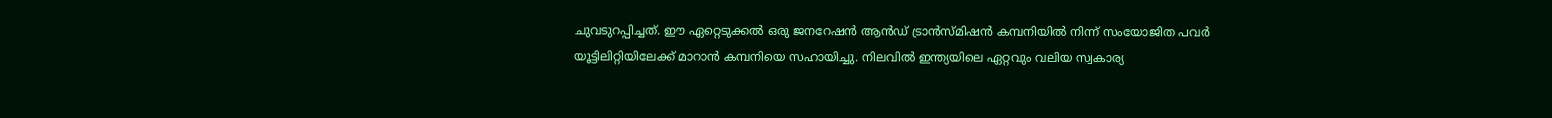ചുവടുറപ്പിച്ചത്. ഈ ഏറ്റെടുക്കൽ ഒരു ജനറേഷൻ ആൻഡ് ട്രാൻസ്മിഷൻ കമ്പനിയിൽ നിന്ന് സംയോജിത പവർ യൂട്ടിലിറ്റിയിലേക്ക് മാറാൻ കമ്പനിയെ സഹായിച്ചു. നിലവിൽ ഇന്ത്യയിലെ ഏറ്റവും വലിയ സ്വകാര്യ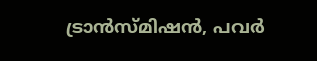ട്രാൻസ്മിഷൻ, പവർ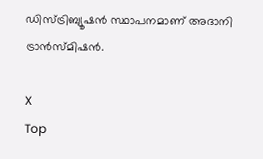ഡിസ്ട്രിബ്യൂഷൻ സ്ഥാപനമാണ് അദാനി ട്രാൻസ്മിഷൻ.

X
Top